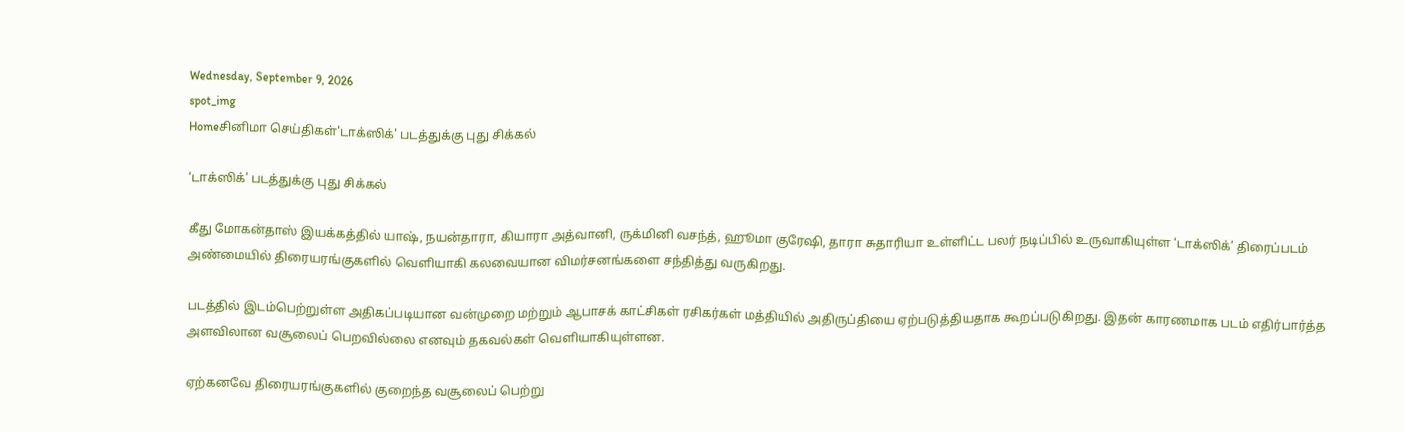Wednesday, September 9, 2026
spot_img
Homeசினிமா செய்திகள்'டாக்ஸிக்' படத்துக்கு புது சிக்கல்

‘டாக்ஸிக்’ படத்துக்கு புது சிக்கல்

கீது மோகன்தாஸ் இயக்கத்தில் யாஷ், நயன்தாரா, கியாரா அத்வானி, ருக்மினி வசந்த், ஹூமா குரேஷி, தாரா சுதாரியா உள்ளிட்ட பலர் நடிப்பில் உருவாகியுள்ள ‘டாக்ஸிக்’ திரைப்படம் அண்மையில் திரையரங்குகளில் வெளியாகி கலவையான விமர்சனங்களை சந்தித்து வருகிறது.

படத்தில் இடம்பெற்றுள்ள அதிகப்படியான வன்முறை மற்றும் ஆபாசக் காட்சிகள் ரசிகர்கள் மத்தியில் அதிருப்தியை ஏற்படுத்தியதாக கூறப்படுகிறது. இதன் காரணமாக படம் எதிர்பார்த்த அளவிலான வசூலைப் பெறவில்லை எனவும் தகவல்கள் வெளியாகியுள்ளன.

ஏற்கனவே திரையரங்குகளில் குறைந்த வசூலைப் பெற்று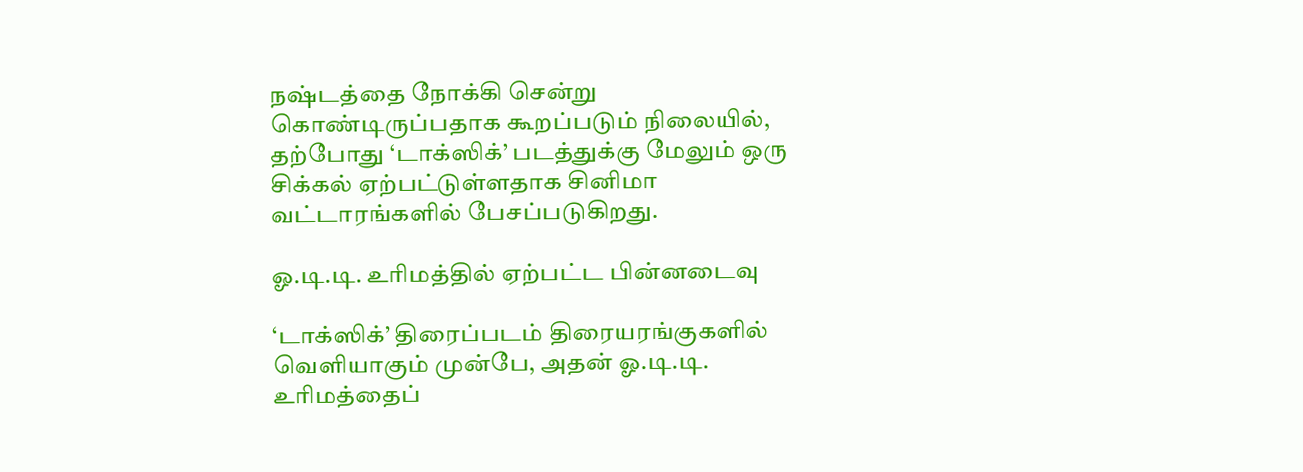நஷ்டத்தை நோக்கி சென்று கொண்டிருப்பதாக கூறப்படும் நிலையில், தற்போது ‘டாக்ஸிக்’ படத்துக்கு மேலும் ஒரு சிக்கல் ஏற்பட்டுள்ளதாக சினிமா வட்டாரங்களில் பேசப்படுகிறது.

ஓ.டி.டி. உரிமத்தில் ஏற்பட்ட பின்னடைவு

‘டாக்ஸிக்’ திரைப்படம் திரையரங்குகளில் வெளியாகும் முன்பே, அதன் ஓ.டி.டி. உரிமத்தைப்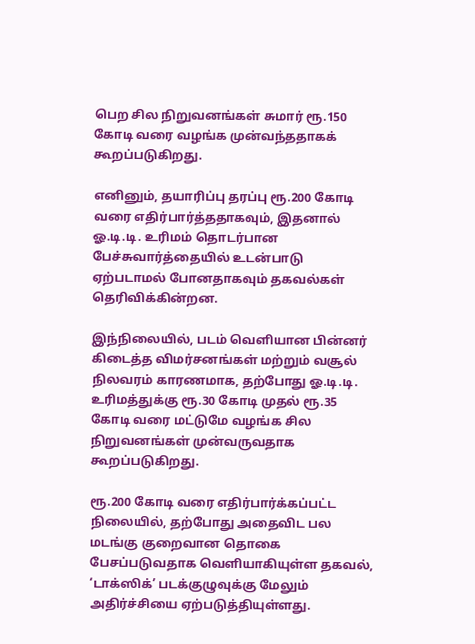பெற சில நிறுவனங்கள் சுமார் ரூ.150 கோடி வரை வழங்க முன்வந்ததாகக் கூறப்படுகிறது.

எனினும், தயாரிப்பு தரப்பு ரூ.200 கோடி வரை எதிர்பார்த்ததாகவும், இதனால் ஓ.டி.டி. உரிமம் தொடர்பான பேச்சுவார்த்தையில் உடன்பாடு ஏற்படாமல் போனதாகவும் தகவல்கள் தெரிவிக்கின்றன.

இந்நிலையில், படம் வெளியான பின்னர் கிடைத்த விமர்சனங்கள் மற்றும் வசூல் நிலவரம் காரணமாக, தற்போது ஓ.டி.டி. உரிமத்துக்கு ரூ.30 கோடி முதல் ரூ.35 கோடி வரை மட்டுமே வழங்க சில நிறுவனங்கள் முன்வருவதாக கூறப்படுகிறது.

ரூ.200 கோடி வரை எதிர்பார்க்கப்பட்ட நிலையில், தற்போது அதைவிட பல மடங்கு குறைவான தொகை பேசப்படுவதாக வெளியாகியுள்ள தகவல், ‘டாக்ஸிக்’ படக்குழுவுக்கு மேலும் அதிர்ச்சியை ஏற்படுத்தியுள்ளது.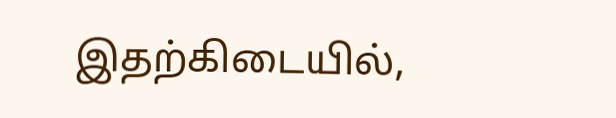இதற்கிடையில்,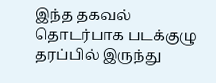இந்த தகவல் தொடர்பாக படக்குழு தரப்பில் இருந்து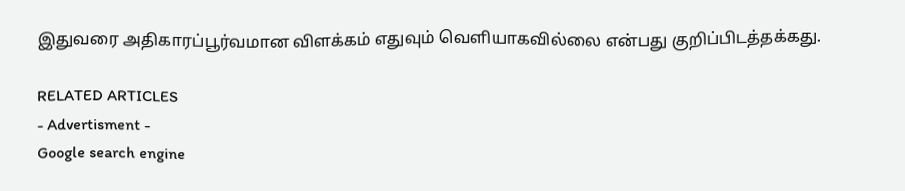இதுவரை அதிகாரப்பூர்வமான விளக்கம் எதுவும் வெளியாகவில்லை என்பது குறிப்பிடத்தக்கது.

RELATED ARTICLES
- Advertisment -
Google search engine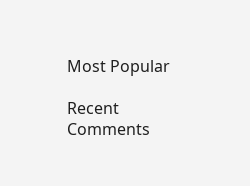Most Popular

Recent Comments